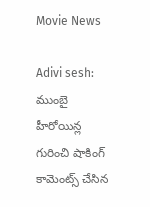Movie News

Adivi sesh: ముంబై హీరోయిన్ల గురించి షాకింగ్ కామెంట్స్ చేసిన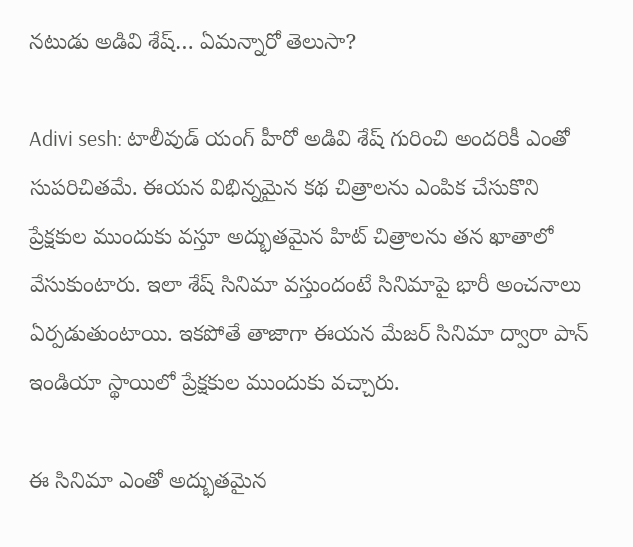నటుడు అడివి శేష్… ఏమన్నారో తెలుసా?

Adivi sesh: టాలీవుడ్ యంగ్ హీరో అడివి శేష్ గురించి అందరికీ ఎంతో సుపరిచితమే. ఈయన విభిన్నమైన కథ చిత్రాలను ఎంపిక చేసుకొని ప్రేక్షకుల ముందుకు వస్తూ అద్భుతమైన హిట్ చిత్రాలను తన ఖాతాలో వేసుకుంటారు. ఇలా శేష్ సినిమా వస్తుందంటే సినిమాపై భారీ అంచనాలు ఏర్పడుతుంటాయి. ఇకపోతే తాజాగా ఈయన మేజర్ సినిమా ద్వారా పాన్ ఇండియా స్థాయిలో ప్రేక్షకుల ముందుకు వచ్చారు.

ఈ సినిమా ఎంతో అద్భుతమైన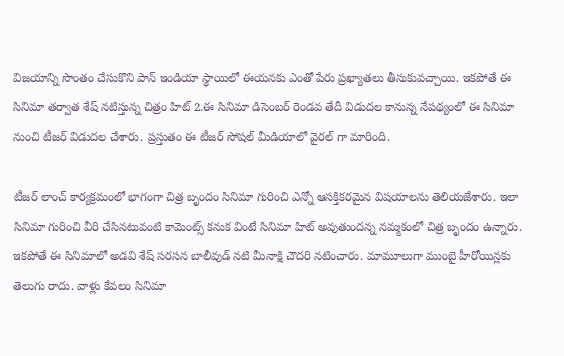విజయాన్ని సొంతం చేసుకొని పాన్ ఇండియా స్థాయిలో ఈయనకు ఎంతో పేరు ప్రఖ్యాతలు తీసుకువచ్చాయి. ఇకపోతే ఈ సినిమా తర్వాత శేష్ నటిస్తున్న చిత్రం హిట్ 2.ఈ సినిమా డిసెంబర్ రెండవ తేదీ విడుదల కానున్న నేపథ్యంలో ఈ సినిమా నుంచి టీజర్ విడుదల చేశారు. ప్రస్తుతం ఈ టీజర్ సోషల్ మీడియాలో వైరల్ గా మారింది.

టీజర్ లాంచ్ కార్యక్రమంలో భాగంగా చిత్ర బృందం సినిమా గురించి ఎన్నో ఆసక్తికరమైన విషయాలను తెలియజేశారు. ఇలా సినిమా గురించి వీరి చేసినటువంటి కామెంట్స్ కనుక వింటే సినిమా హిట్ అవుతుందన్న నమ్మకంలో చిత్ర బృందం ఉన్నారు. ఇకపోతే ఈ సినిమాలో అడవి శేష్ సరసన బాలీవుడ్ నటి మీనాక్షి చౌదరి నటించారు. మామూలుగా ముంబై హీరోయిన్లకు తెలుగు రాదు. వాళ్లు కేవలం సినిమా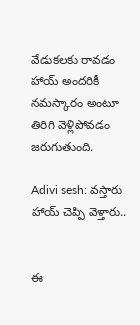వేడుకలకు రావడం హాయ్ అందరికీ నమస్కారం అంటూ తిరిగి వెళ్లిపోవడం జరుగుతుంది.

Adivi sesh: వస్తారు హాయ్ చెప్పి వెళ్తారు..


ఈ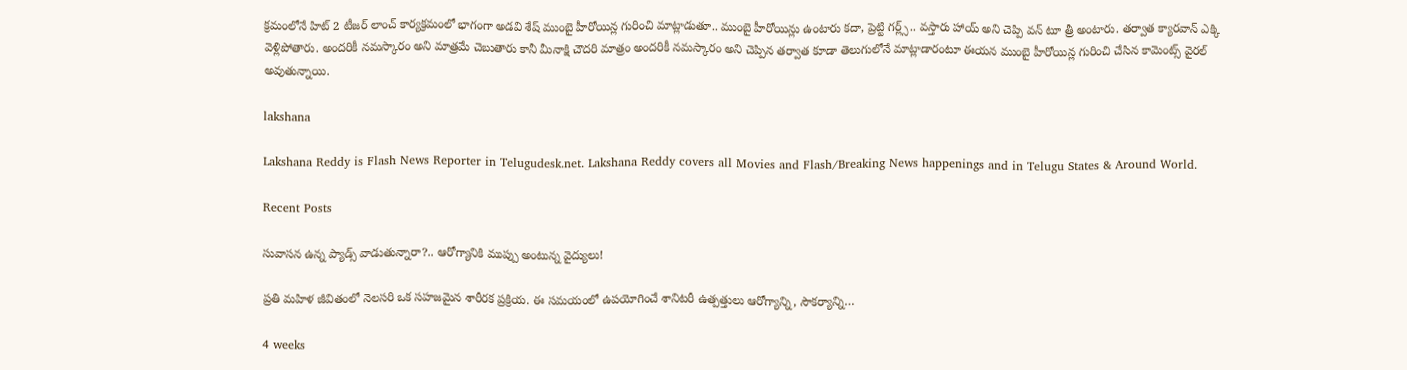క్రమంలోనే హిట్ 2 టీజర్ లాంచ్ కార్యక్రమంలో భాగంగా అడవి శేష్ ముంబై హీరోయిన్ల గురించి మాట్లాడుతూ.. ముంబై హీరోయిన్లు ఉంటారు కదా, ప్రెట్టి గర్ల్స్.. వస్తారు హాయ్ అని చెప్పి వన్ టూ త్రీ అంటారు. తర్వాత క్యారవాన్ ఎక్కి వెళ్లిపోతారు. అందరికీ నమస్కారం అని మాత్రమే చెబుతారు కానీ మీనాక్షి చౌదరి మాత్రం అందరికీ నమస్కారం అని చెప్పిన తర్వాత కూడా తెలుగులోనే మాట్లాడారంటూ ఈయన ముంబై హీరోయిన్ల గురించి చేసిన కామెంట్స్ వైరల్ అవుతున్నాయి.

lakshana

Lakshana Reddy is Flash News Reporter in Telugudesk.net. Lakshana Reddy covers all Movies and Flash/Breaking News happenings and in Telugu States & Around World.

Recent Posts

సువాసన ఉన్న ప్యాడ్స్ వాడుతున్నారా?.. ఆరోగ్యానికి ముప్పు అంటున్న వైద్యులు!

ప్రతి మహిళ జీవితంలో నెలసరి ఒక సహజమైన శారీరక ప్రక్రియ. ఈ సమయంలో ఉపయోగించే శానిటరీ ఉత్పత్తులు ఆరోగ్యాన్ని, సౌకర్యాన్ని…

4 weeks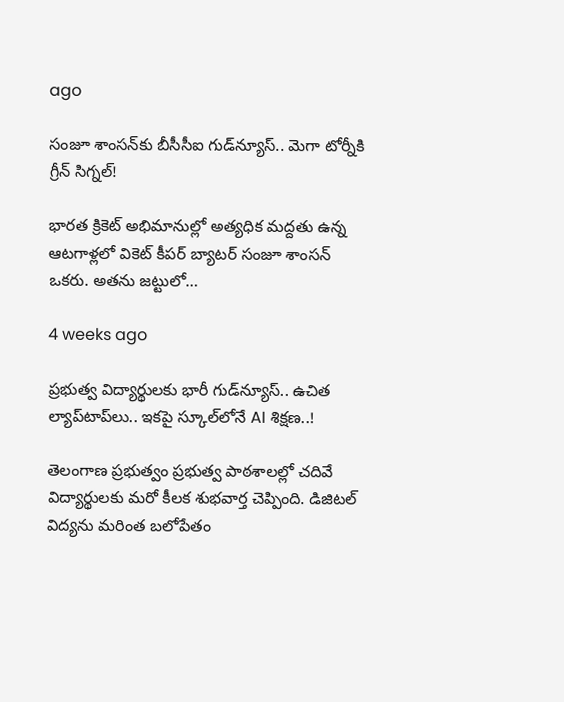ago

సంజూ శాంసన్‌కు బీసీసీఐ గుడ్‌న్యూస్.. మెగా టోర్నీకి గ్రీన్ సిగ్నల్!

భారత క్రికెట్ అభిమానుల్లో అత్యధిక మద్దతు ఉన్న ఆటగాళ్లలో వికెట్ కీపర్ బ్యాటర్ సంజూ శాంసన్ ఒకరు. అతను జట్టులో…

4 weeks ago

ప్రభుత్వ విద్యార్థులకు భారీ గుడ్‌న్యూస్.. ఉచిత ల్యాప్‌టాప్‌లు.. ఇకపై స్కూల్‌లోనే AI శిక్షణ..!

తెలంగాణ ప్రభుత్వం ప్రభుత్వ పాఠశాలల్లో చదివే విద్యార్థులకు మరో కీలక శుభవార్త చెప్పింది. డిజిటల్ విద్యను మరింత బలోపేతం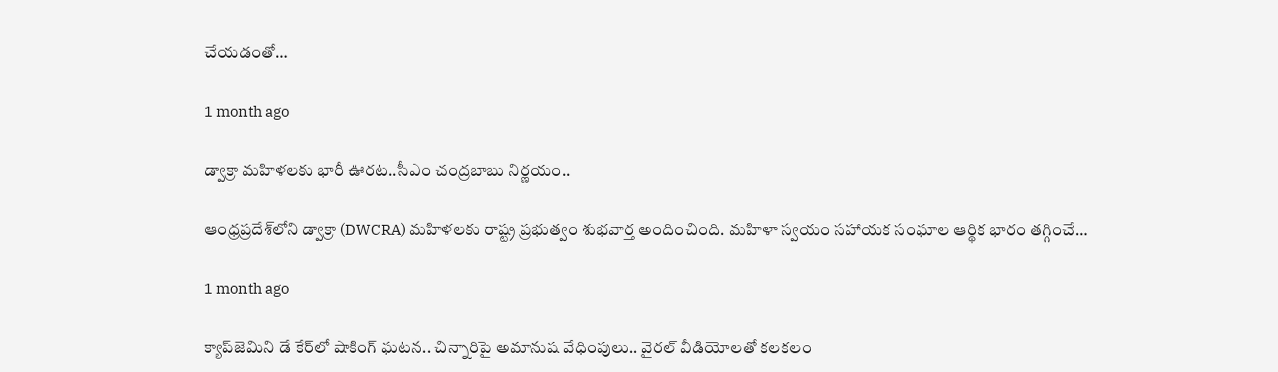చేయడంతో…

1 month ago

డ్వాక్రా మహిళలకు భారీ ఊరట..సీఎం చంద్రబాబు నిర్ణయం..

ఆంధ్రప్రదేశ్‌లోని డ్వాక్రా (DWCRA) మహిళలకు రాష్ట్ర ప్రభుత్వం శుభవార్త అందించింది. మహిళా స్వయం సహాయక సంఘాల ఆర్థిక భారం తగ్గించే…

1 month ago

క్యాప్‌జెమిని డే కేర్‌లో షాకింగ్ ఘటన.. చిన్నారిపై అమానుష వేధింపులు.. వైరల్ వీడియోలతో కలకలం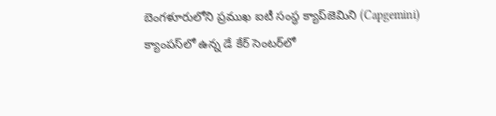బెంగళూరులోని ప్రముఖ ఐటీ సంస్థ క్యాప్‌జెమిని (Capgemini) క్యాంపస్‌లో ఉన్న డే కేర్ సెంటర్‌లో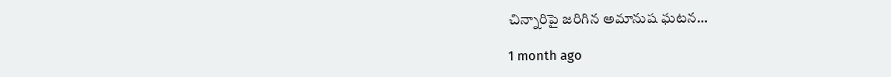చిన్నారిపై జరిగిన అమానుష ఘటన…

1 month ago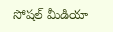సోషల్ మీడియా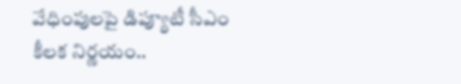వేధింపులపై డిప్యూటీ సీఎం కీలక నిర్ణయం..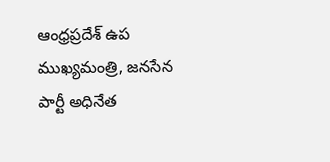ఆంధ్రప్రదేశ్ ఉప ముఖ్యమంత్రి, జనసేన పార్టీ అధినేత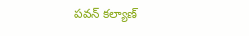పవన్ కల్యాణ్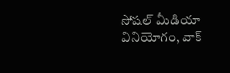సోషల్ మీడియా వినియోగం, వాక్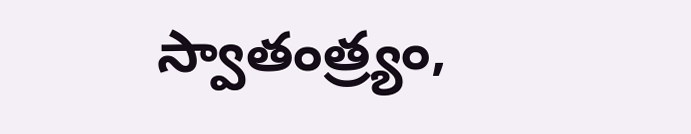స్వాతంత్ర్యం,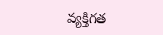వ్యక్తిగత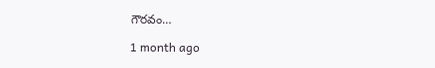గౌరవం…

1 month ago